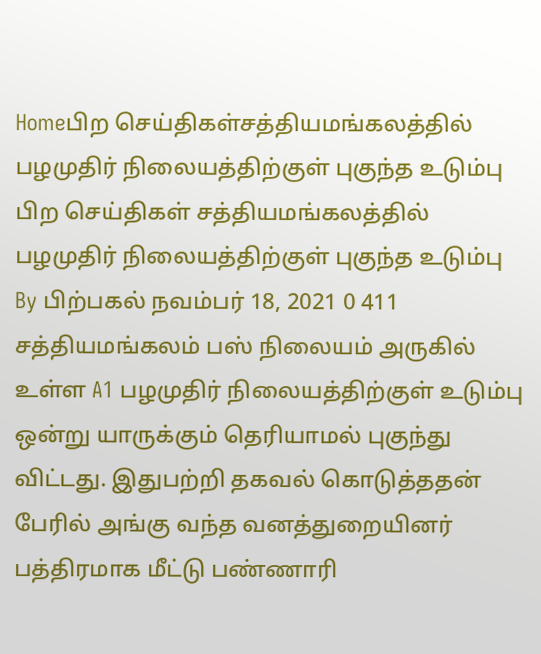Homeபிற செய்திகள்சத்தியமங்கலத்தில் பழமுதிர் நிலையத்திற்குள் புகுந்த உடும்பு பிற செய்திகள் சத்தியமங்கலத்தில் பழமுதிர் நிலையத்திற்குள் புகுந்த உடும்பு By பிற்பகல் நவம்பர் 18, 2021 0 411 சத்தியமங்கலம் பஸ் நிலையம் அருகில் உள்ள A1 பழமுதிர் நிலையத்திற்குள் உடும்பு ஒன்று யாருக்கும் தெரியாமல் புகுந்து விட்டது. இதுபற்றி தகவல் கொடுத்ததன் பேரில் அங்கு வந்த வனத்துறையினர் பத்திரமாக மீட்டு பண்ணாரி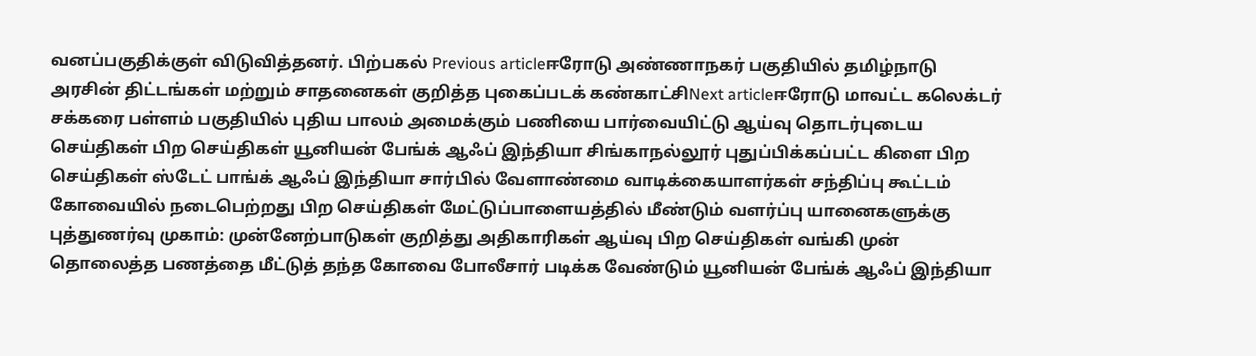வனப்பகுதிக்குள் விடுவித்தனர். பிற்பகல் Previous articleஈரோடு அண்ணாநகர் பகுதியில் தமிழ்நாடு அரசின் திட்டங்கள் மற்றும் சாதனைகள் குறித்த புகைப்படக் கண்காட்சிNext articleஈரோடு மாவட்ட கலெக்டர் சக்கரை பள்ளம் பகுதியில் புதிய பாலம் அமைக்கும் பணியை பார்வையிட்டு ஆய்வு தொடர்புடைய செய்திகள் பிற செய்திகள் யூனியன் பேங்க் ஆஃப் இந்தியா சிங்காநல்லூர் புதுப்பிக்கப்பட்ட கிளை பிற செய்திகள் ஸ்டேட் பாங்க் ஆஃப் இந்தியா சார்பில் வேளாண்மை வாடிக்கையாளர்கள் சந்திப்பு கூட்டம் கோவையில் நடைபெற்றது பிற செய்திகள் மேட்டுப்பாளையத்தில் மீண்டும் வளர்ப்பு யானைகளுக்கு புத்துணர்வு முகாம்: முன்னேற்பாடுகள் குறித்து அதிகாரிகள் ஆய்வு பிற செய்திகள் வங்கி முன் தொலைத்த பணத்தை மீட்டுத் தந்த கோவை போலீசார் படிக்க வேண்டும் யூனியன் பேங்க் ஆஃப் இந்தியா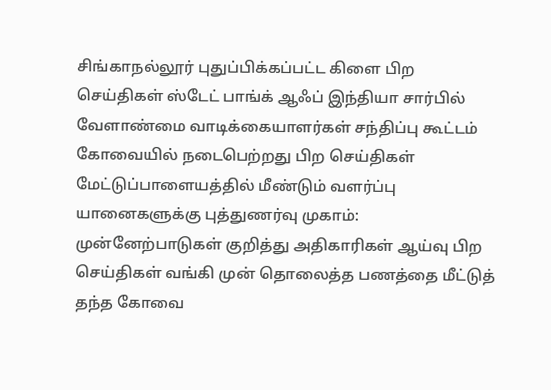சிங்காநல்லூர் புதுப்பிக்கப்பட்ட கிளை பிற செய்திகள் ஸ்டேட் பாங்க் ஆஃப் இந்தியா சார்பில் வேளாண்மை வாடிக்கையாளர்கள் சந்திப்பு கூட்டம் கோவையில் நடைபெற்றது பிற செய்திகள் மேட்டுப்பாளையத்தில் மீண்டும் வளர்ப்பு யானைகளுக்கு புத்துணர்வு முகாம்: முன்னேற்பாடுகள் குறித்து அதிகாரிகள் ஆய்வு பிற செய்திகள் வங்கி முன் தொலைத்த பணத்தை மீட்டுத் தந்த கோவை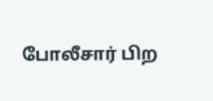போலீசார் பிற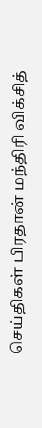செய்திகள் பிரதான் மந்திரி விக்சித்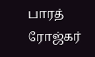பாரத் ரோஜ்கர்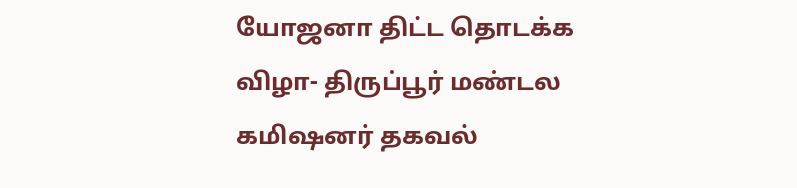யோஜனா திட்ட தொடக்க விழா- திருப்பூர் மண்டல கமிஷனர் தகவல்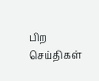பிற செய்திகள்